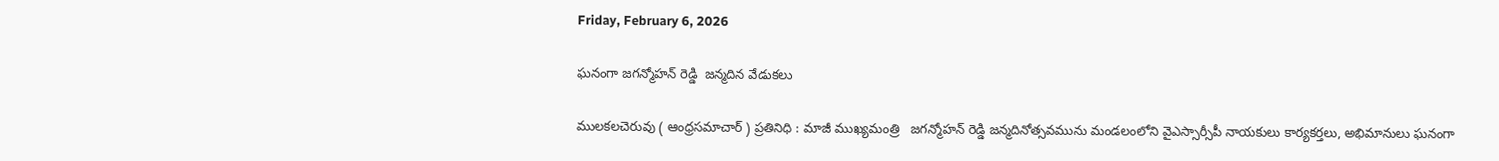Friday, February 6, 2026

ఘనంగా జగన్మోహన్ రెడ్డి  జన్మదిన వేడుకలు

ములకలచెరువు ( ఆంధ్రసమాచార్ ) ప్రతినిధి : మాజీ ముఖ్యమంత్రి   జగన్మోహన్ రెడ్డి జన్మదినోత్సవమును మండలంలోని వైఎస్సార్సీపీ నాయకులు కార్యకర్తలు, అభిమానులు ఘనంగా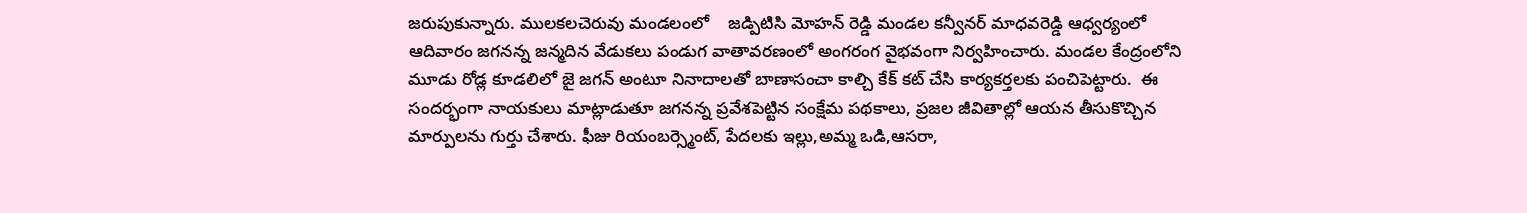జరుపుకున్నారు. ములకలచెరువు మండలంలో    జడ్పిటిసి మోహన్ రెడ్డి మండల కన్వీనర్ మాధవరెడ్డి ఆధ్వర్యంలో ఆదివారం జగనన్న జన్మదిన వేడుకలు పండుగ వాతావరణంలో అంగరంగ వైభవంగా నిర్వహించారు. మండల కేంద్రంలోని మూడు రోడ్ల కూడలిలో జై జగన్ అంటూ నినాదాలతో బాణాసంచా కాల్చి కేక్ కట్ చేసి కార్యకర్తలకు పంచిపెట్టారు.  ఈ సందర్భంగా నాయకులు మాట్లాడుతూ జగనన్న ప్రవేశపెట్టిన సంక్షేమ పథకాలు, ప్రజల జీవితాల్లో ఆయన తీసుకొచ్చిన మార్పులను గుర్తు చేశారు. ఫీజు రియంబర్స్మెంట్, పేదలకు ఇల్లు,అమ్మ ఒడి,ఆసరా,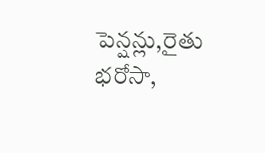పెన్షన్లు,రైతు భరోసా,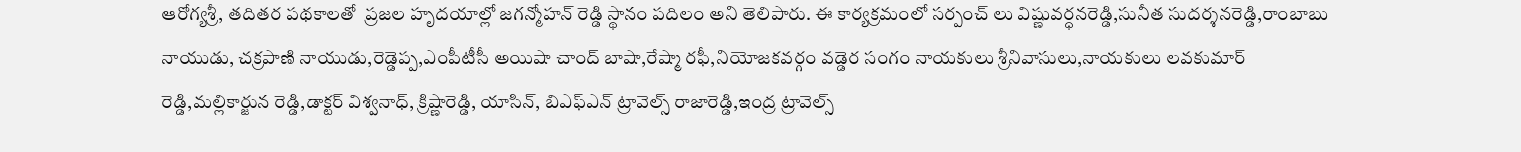ఆరోగ్యశ్రీ, తదితర పథకాలతో  ప్రజల హృదయాల్లో జగన్మోహన్ రెడ్డి స్థానం పదిలం అని తెలిపారు. ఈ కార్యక్రమంలో సర్పంచ్ లు విష్ణువర్ధనరెడ్డి,సునీత సుదర్శనరెడ్డి,రాంబాబు నాయుడు, చక్రపాణి నాయుడు,రెడ్డెప్ప,ఎంపీటీసీ అయిషా చాంద్ బాషా,రేష్మా రఫీ,నియోజకవర్గం వడ్డెర సంగం నాయకులు శ్రీనివాసులు,నాయకులు లవకుమార్ రెడ్డి,మల్లికార్జున రెడ్డి,డాక్టర్ విశ్వనాధ్, క్రిష్ణారెడ్డి, యాసిన్, బిఎఫ్ఎన్ ట్రావెల్స్ రాజారెడ్డి,ఇంద్ర ట్రావెల్స్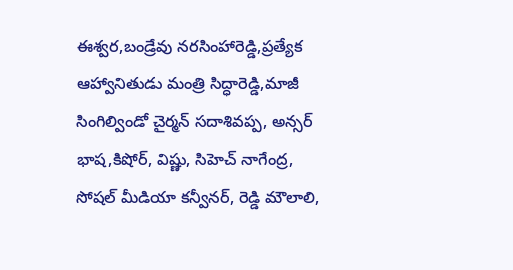ఈశ్వర,బండ్రేవు నరసింహారెడ్డి,ప్రత్యేక ఆహ్వానితుడు మంత్రి సిద్ధారెడ్డి,మాజీ సింగిల్విండో చైర్మన్ సదాశివప్ప, అన్సర్ భాష,కిషోర్, విష్ణు, సిహెచ్ నాగేంద్ర, సోషల్ మీడియా కన్వీనర్, రెడ్డి మౌలాలి,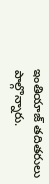ఇంతియాజ్ తదితరులు పాల్గొన్నారు.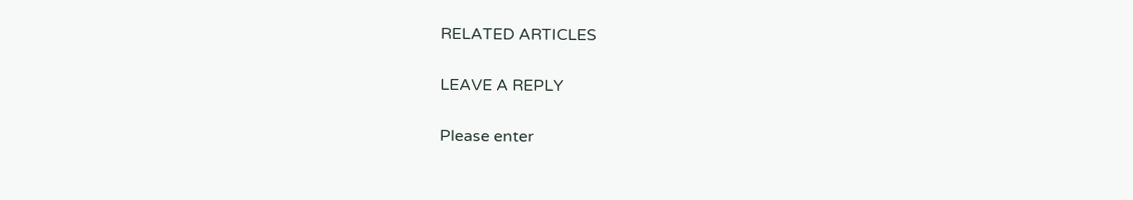RELATED ARTICLES

LEAVE A REPLY

Please enter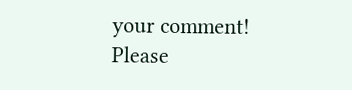your comment!
Please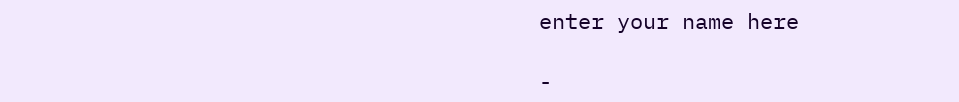enter your name here

-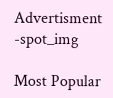Advertisment -spot_img

Most Popular